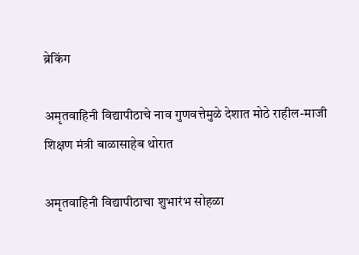ब्रेकिंग

अमृतवाहिनी विद्यापीठाचे नाव गुणवत्तेमुळे देशात मोठे राहील-माजी शिक्षण मंत्री बाळासाहेब थोरात

अमृतवाहिनी विद्यापीठाचा शुभारंभ सोहळा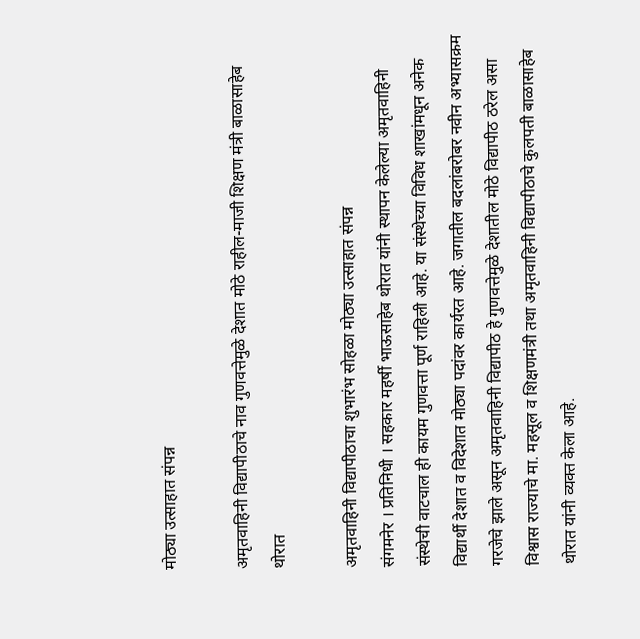मोठ्या उत्साहात संपन्न

अमृतवाहिनी विद्यापीठाचे नाव गुणवत्तेमुळे देशात मोठे राहील-माजी शिक्षण मंत्री बाळासाहेब थोरात

अमृतवाहिनी विद्यापीठाचा शुभारंभ सोहळा मोठ्या उत्साहात संपन्न
संगमनेर । प्रतिनिधी । सहकार महर्षी भाऊसाहेब थोरात यांनी स्थापन केलेल्या अमृतवाहिनी संस्थेची वाटचाल ही कायम गुणवत्ता पूर्ण राहिली आहे. या संस्थेच्या विविध शाखांमधून अनेक विद्यार्थी देशात व विदेशात मोठ्या पदांवर कार्यरत आहे. जगातील बदलांबरोबर नवीन अभ्यासक्रम गरजेचे झाले असून अमृतवाहिनी विद्यापीठ हे गुणवत्तेमुळे देशातील मोठे विद्यापीठ ठरेल असा विश्वास राज्याचे मा. महसूल व शिक्षणमंत्री तथा अमृतवाहिनी विद्यापीठाचे कुलपती बाळासाहेब थोरात यांनी व्यक्त केला आहे.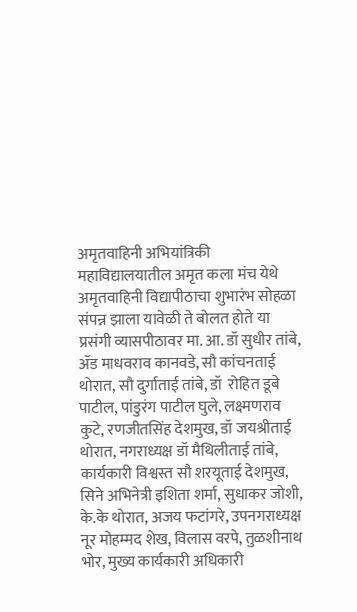अमृतवाहिनी अभियांत्रिकी महाविद्यालयातील अमृत कला मंच येथे अमृतवाहिनी विद्यापीठाचा शुभारंभ सोहळा संपन्न झाला यावेळी ते बोलत होते या प्रसंगी व्यासपीठावर मा. आ. डॉ सुधीर तांबे, ॲड माधवराव कानवडे, सौ कांचनताई थोरात, सौ दुर्गाताई तांबे, डॉ  रोहित डूबे पाटील, पांडुरंग पाटील घुले, लक्ष्मणराव कुटे, रणजीतसिंह देशमुख, डॉ जयश्रीताई थोरात, नगराध्यक्ष डॉ मैथिलीताई तांबे, कार्यकारी विश्वस्त सौ शरयूताई देशमुख, सिने अभिनेत्री इशिता शर्मा, सुधाकर जोशी, के.के थोरात, अजय फटांगरे, उपनगराध्यक्ष नूर मोहम्मद शेख, विलास वरपे, तुळशीनाथ भोर, मुख्य कार्यकारी अधिकारी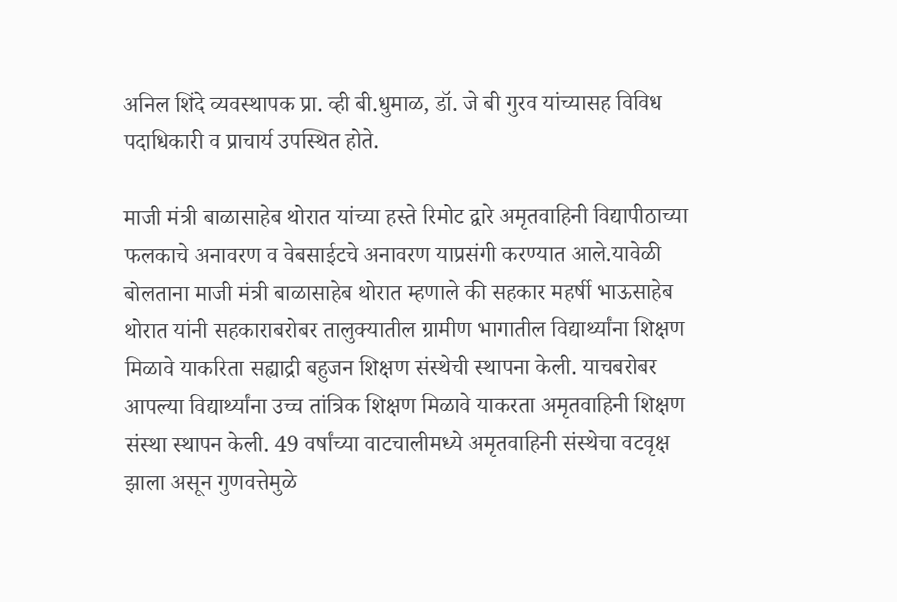अनिल शिंदे व्यवस्थापक प्रा. व्ही बी.धुमाळ, डॉ. जे बी गुरव यांच्यासह विविध पदाधिकारी व प्राचार्य उपस्थित होते.

माजी मंत्री बाळासाहेब थोरात यांच्या हस्ते रिमोट द्वारे अमृतवाहिनी विद्यापीठाच्या फलकाचे अनावरण व वेबसाईटचे अनावरण याप्रसंगी करण्यात आले.यावेळी बोलताना माजी मंत्री बाळासाहेब थोरात म्हणाले की सहकार महर्षी भाऊसाहेब थोरात यांनी सहकाराबरोबर तालुक्यातील ग्रामीण भागातील विद्यार्थ्यांना शिक्षण मिळावे याकरिता सह्याद्री बहुजन शिक्षण संस्थेची स्थापना केली. याचबरोबर आपल्या विद्यार्थ्यांना उच्च तांत्रिक शिक्षण मिळावे याकरता अमृतवाहिनी शिक्षण संस्था स्थापन केली. 49 वर्षांच्या वाटचालीमध्ये अमृतवाहिनी संस्थेचा वटवृक्ष झाला असून गुणवत्तेमुळे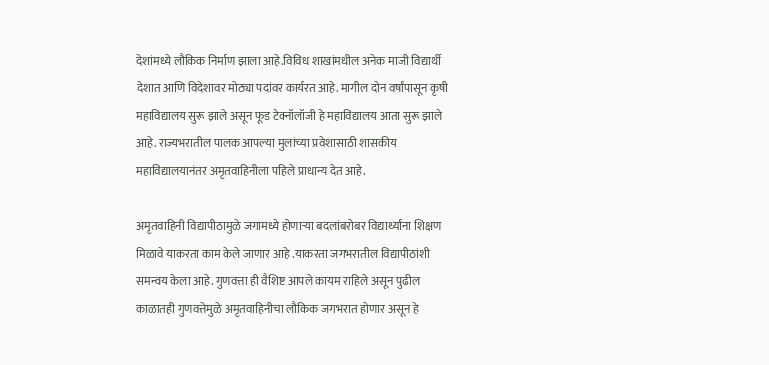देशांमध्ये लौकिक निर्माण झाला आहे.विविध शाखांमधील अनेक माजी विद्यार्थी देशात आणि विदेशावर मोठ्या पदांवर कार्यरत आहे. मागील दोन वर्षांपासून कृषी महाविद्यालय सुरू झाले असून फूड टेक्नॉलॉजी हे महाविद्यालय आता सुरू झाले आहे. राज्यभरातील पालक आपल्या मुलांच्या प्रवेशासाठी शासकीय महाविद्यालयानंतर अमृतवाहिनीला पहिले प्राधान्य देत आहे.

अमृतवाहिनी विद्यापीठामुळे जगामध्ये होणाऱ्या बदलांबरोबर विद्यार्थ्यांना शिक्षण मिळावे याकरता काम केले जाणार आहे .याकरता जगभरातील विद्यापीठांशी समन्वय केला आहे. गुणवत्ता ही वैशिष्ट आपले कायम राहिले असून पुढील काळातही गुणवत्तेमुळे अमृतवाहिनीचा लौकिक जगभरात होणार असून हे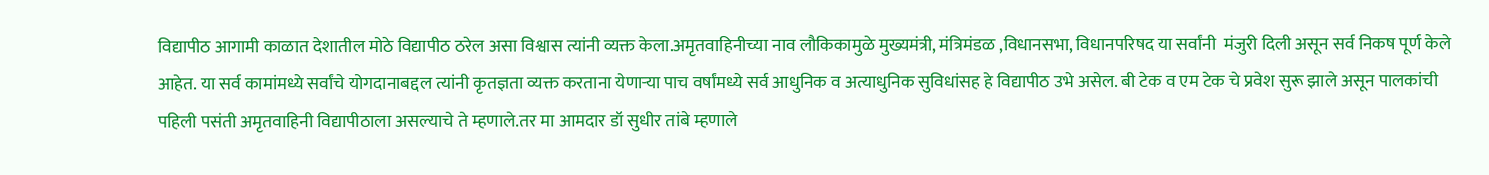विद्यापीठ आगामी काळात देशातील मोठे विद्यापीठ ठरेल असा विश्वास त्यांनी व्यक्त केला.अमृतवाहिनीच्या नाव लौकिकामुळे मुख्यमंत्री, मंत्रिमंडळ ,विधानसभा, विधानपरिषद या सर्वांनी  मंजुरी दिली असून सर्व निकष पूर्ण केले आहेत. या सर्व कामांमध्ये सर्वांचे योगदानाबद्दल त्यांनी कृतज्ञता व्यक्त करताना येणाऱ्या पाच वर्षांमध्ये सर्व आधुनिक व अत्याधुनिक सुविधांसह हे विद्यापीठ उभे असेल. बी टेक व एम टेक चे प्रवेश सुरू झाले असून पालकांची पहिली पसंती अमृतवाहिनी विद्यापीठाला असल्याचे ते म्हणाले.तर मा आमदार डॉ सुधीर तांबे म्हणाले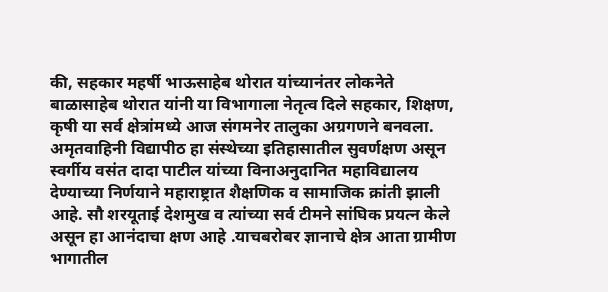की, सहकार महर्षी भाऊसाहेब थोरात यांच्यानंतर लोकनेते बाळासाहेब थोरात यांनी या विभागाला नेतृत्व दिले सहकार, शिक्षण, कृषी या सर्व क्षेत्रांमध्ये आज संगमनेर तालुका अग्रगणने बनवला. अमृतवाहिनी विद्यापीठ हा संस्थेच्या इतिहासातील सुवर्णक्षण असून स्वर्गीय वसंत दादा पाटील यांच्या विनाअनुदानित महाविद्यालय देण्याच्या निर्णयाने महाराष्ट्रात शैक्षणिक व सामाजिक क्रांती झाली आहे. सौ शरयूताई देशमुख व त्यांच्या सर्व टीमने सांघिक प्रयत्न केले असून हा आनंदाचा क्षण आहे .याचबरोबर ज्ञानाचे क्षेत्र आता ग्रामीण भागातील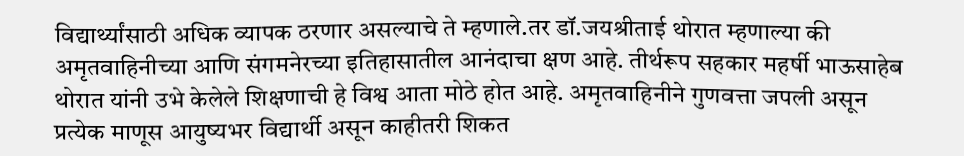विद्यार्थ्यांसाठी अधिक व्यापक ठरणार असल्याचे ते म्हणाले.तर डॉ.जयश्रीताई थोरात म्हणाल्या की अमृतवाहिनीच्या आणि संगमनेरच्या इतिहासातील आनंदाचा क्षण आहे. तीर्थरूप सहकार महर्षी भाऊसाहेब थोरात यांनी उभे केलेले शिक्षणाची हे विश्व आता मोठे होत आहे. अमृतवाहिनीने गुणवत्ता जपली असून प्रत्येक माणूस आयुष्यभर विद्यार्थी असून काहीतरी शिकत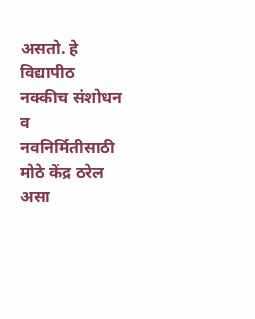असतो. हे विद्यापीठ नक्कीच संशोधन व नवनिर्मितीसाठी मोठे केंद्र ठरेल असा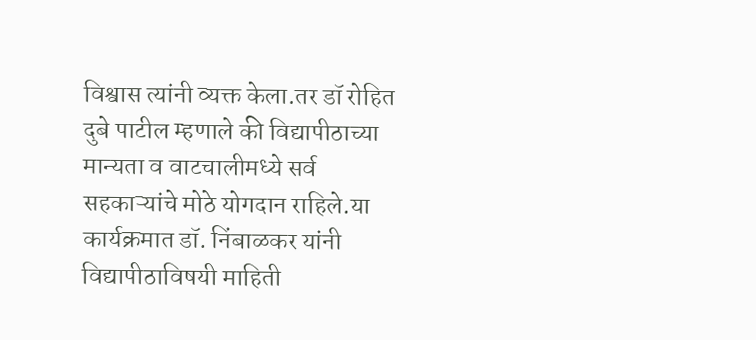विश्वास त्यांनी व्यक्त केला.तर डॉ रोहित दुबे पाटील म्हणाले की विद्यापीठाच्या मान्यता व वाटचालीमध्ये सर्व सहकाऱ्यांचे मोठे योगदान राहिले.या कार्यक्रमात डॉ. निंबाळकर यांनी विद्यापीठाविषयी माहिती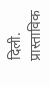दिली. प्रास्ताविक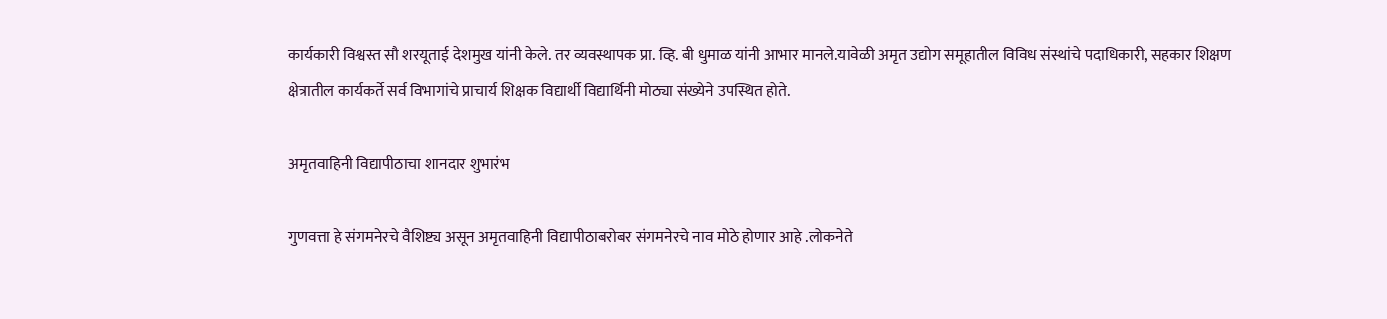कार्यकारी विश्वस्त सौ शरयूताई देशमुख यांनी केले. तर व्यवस्थापक प्रा. व्हि. बी धुमाळ यांनी आभार मानले.यावेळी अमृत उद्योग समूहातील विविध संस्थांचे पदाधिकारी, सहकार शिक्षण क्षेत्रातील कार्यकर्ते सर्व विभागांचे प्राचार्य शिक्षक विद्यार्थी विद्यार्थिनी मोठ्या संख्येने उपस्थित होते.

अमृतवाहिनी विद्यापीठाचा शानदार शुभारंभ

गुणवत्ता हे संगमनेरचे वैशिष्ट्य असून अमृतवाहिनी विद्यापीठाबरोबर संगमनेरचे नाव मोठे होणार आहे .लोकनेते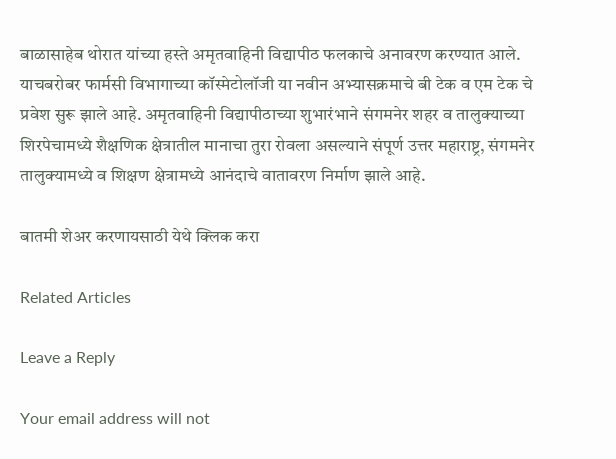बाळासाहेब थोरात यांच्या हस्ते अमृतवाहिनी विद्यापीठ फलकाचे अनावरण करण्यात आले. याचबरोबर फार्मसी विभागाच्या कॉस्मेटोलॉजी या नवीन अभ्यासक्रमाचे बी टेक व एम टेक चे प्रवेश सुरू झाले आहे. अमृतवाहिनी विद्यापीठाच्या शुभारंभाने संगमनेर शहर व तालुक्याच्या शिरपेचामध्ये शैक्षणिक क्षेत्रातील मानाचा तुरा रोवला असल्याने संपूर्ण उत्तर महाराष्ट्र, संगमनेर तालुक्यामध्ये व शिक्षण क्षेत्रामध्ये आनंदाचे वातावरण निर्माण झाले आहे.

बातमी शेअर करणायसाठी येथे क्लिक करा

Related Articles

Leave a Reply

Your email address will not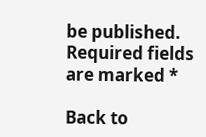be published. Required fields are marked *

Back to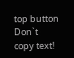top button
Don`t copy text!